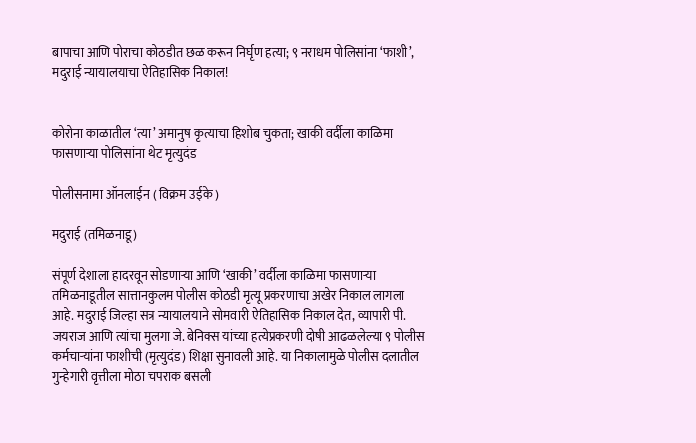बापाचा आणि पोराचा कोठडीत छळ करून निर्घृण हत्या; ९ नराधम पोलिसांना ‘फाशी’, मदुराई न्यायालयाचा ऐतिहासिक निकाल!


कोरोना काळातील ‘त्या’ अमानुष कृत्याचा हिशोब चुकता; खाकी वर्दीला काळिमा फासणाऱ्या पोलिसांना थेट मृत्युदंड

पोलीसनामा ऑनलाईन ( विक्रम उईके )

मदुराई (तमिळनाडू)

संपूर्ण देशाला हादरवून सोडणाऱ्या आणि ‘खाकी’ वर्दीला काळिमा फासणाऱ्या तमिळनाडूतील सात्तानकुलम पोलीस कोठडी मृत्यू प्रकरणाचा अखेर निकाल लागला आहे. मदुराई जिल्हा सत्र न्यायालयाने सोमवारी ऐतिहासिक निकाल देत, व्यापारी पी. जयराज आणि त्यांचा मुलगा जे. बेनिक्स यांच्या हत्येप्रकरणी दोषी आढळलेल्या ९ पोलीस कर्मचाऱ्यांना फाशीची (मृत्युदंड) शिक्षा सुनावली आहे. या निकालामुळे पोलीस दलातील गुन्हेगारी वृत्तीला मोठा चपराक बसली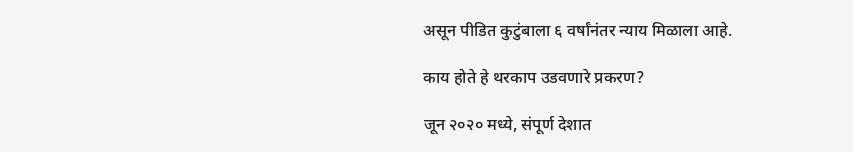असून पीडित कुटुंबाला ६ वर्षांनंतर न्याय मिळाला आहे.

काय होते हे थरकाप उडवणारे प्रकरण?

जून २०२० मध्ये, संपूर्ण देशात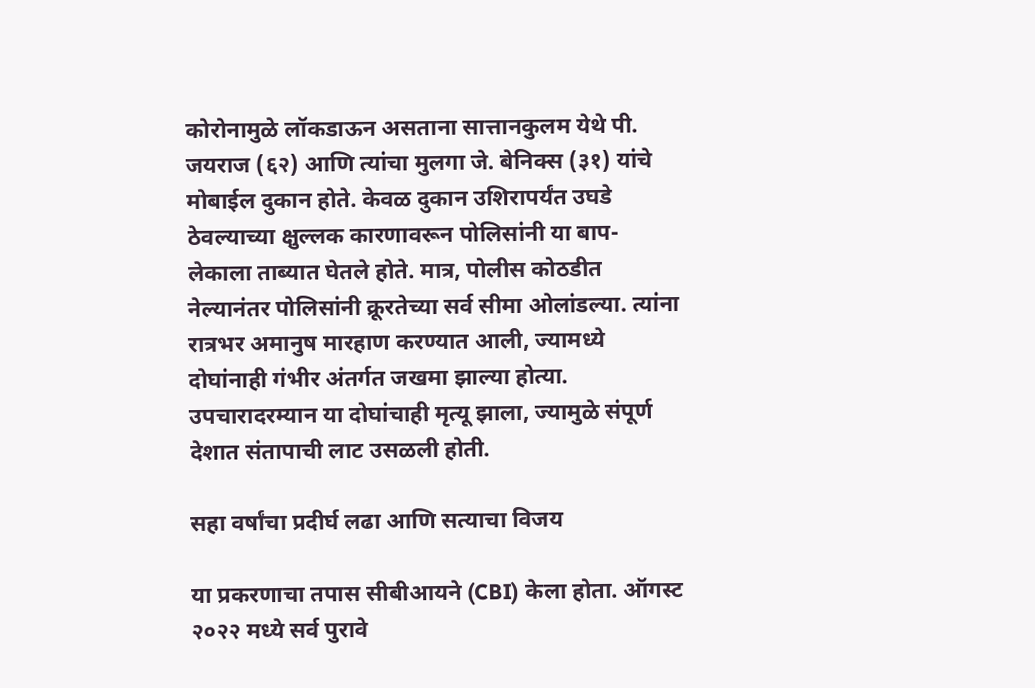कोरोनामुळे लॉकडाऊन असताना सात्तानकुलम येथे पी. जयराज (६२) आणि त्यांचा मुलगा जे. बेनिक्स (३१) यांचे मोबाईल दुकान होते. केवळ दुकान उशिरापर्यंत उघडे ठेवल्याच्या क्षुल्लक कारणावरून पोलिसांनी या बाप-लेकाला ताब्यात घेतले होते. मात्र, पोलीस कोठडीत नेल्यानंतर पोलिसांनी क्रूरतेच्या सर्व सीमा ओलांडल्या. त्यांना रात्रभर अमानुष मारहाण करण्यात आली, ज्यामध्ये दोघांनाही गंभीर अंतर्गत जखमा झाल्या होत्या. उपचारादरम्यान या दोघांचाही मृत्यू झाला, ज्यामुळे संपूर्ण देशात संतापाची लाट उसळली होती.

सहा वर्षांचा प्रदीर्घ लढा आणि सत्याचा विजय

या प्रकरणाचा तपास सीबीआयने (CBI) केला होता. ऑगस्ट २०२२ मध्ये सर्व पुरावे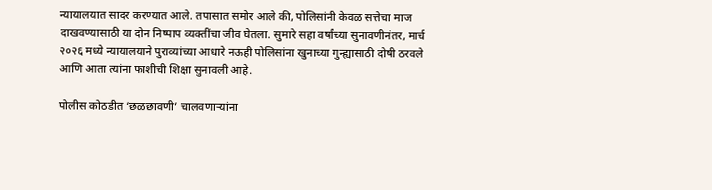न्यायालयात सादर करण्यात आले. तपासात समोर आले की, पोलिसांनी केवळ सत्तेचा माज दाखवण्यासाठी या दोन निष्पाप व्यक्तींचा जीव घेतला. सुमारे सहा वर्षांच्या सुनावणीनंतर, मार्च २०२६ मध्ये न्यायालयाने पुराव्यांच्या आधारे नऊही पोलिसांना खुनाच्या गुन्ह्यासाठी दोषी ठरवले आणि आता त्यांना फाशीची शिक्षा सुनावली आहे.

पोलीस कोठडीत ‘छळछावणी’ चालवणाऱ्यांना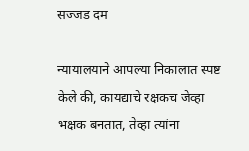सज्जड दम

न्यायालयाने आपल्या निकालात स्पष्ट केले की, कायद्याचे रक्षकच जेव्हा भक्षक बनतात, तेव्हा त्यांना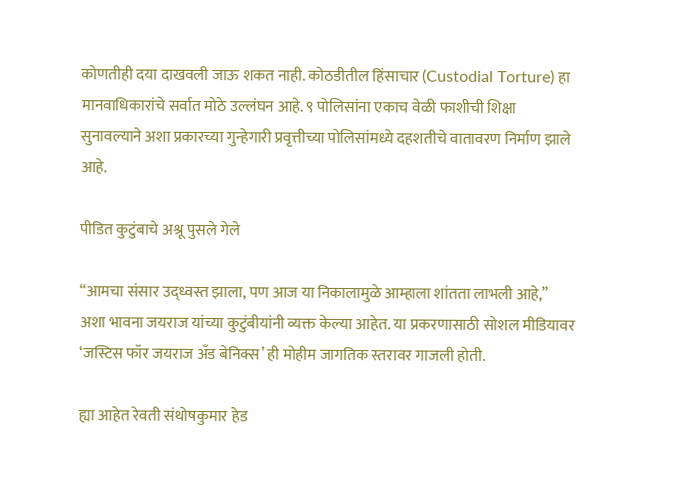कोणतीही दया दाखवली जाऊ शकत नाही. कोठडीतील हिंसाचार (Custodial Torture) हा मानवाधिकारांचे सर्वात मोठे उल्लंघन आहे. ९ पोलिसांना एकाच वेळी फाशीची शिक्षा सुनावल्याने अशा प्रकारच्या गुन्हेगारी प्रवृत्तीच्या पोलिसांमध्ये दहशतीचे वातावरण निर्माण झाले आहे.

पीडित कुटुंबाचे अश्रू पुसले गेले

“आमचा संसार उद्ध्वस्त झाला, पण आज या निकालामुळे आम्हाला शांतता लाभली आहे,” अशा भावना जयराज यांच्या कुटुंबीयांनी व्यक्त केल्या आहेत. या प्रकरणासाठी सोशल मीडियावर ‘जस्टिस फॉर जयराज अँड बेनिक्स’ ही मोहीम जागतिक स्तरावर गाजली होती.

ह्या आहेत रेवती संथोषकुमार हेड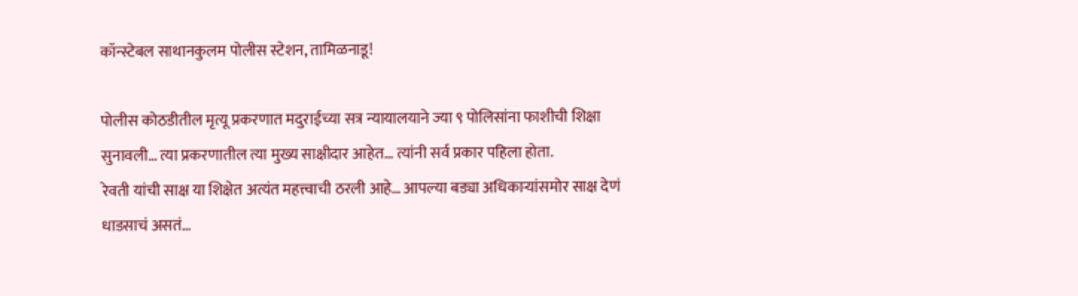कॉन्स्टेबल साथानकुलम पोलीस स्टेशन, तामिळनाडू!

पोलीस कोठडीतील मृत्यू प्रकरणात मदुराईच्या सत्र न्यायालयाने ज्या ९ पोलिसांना फाशीची शिक्षा सुनावली… त्या प्रकरणातील त्या मुख्य साक्षीदार आहेत… त्यांनी सर्व प्रकार पहिला होता.
रेवती यांची साक्ष या शिक्षेत अत्यंत महत्त्वाची ठरली आहे… आपल्या बड्या अधिकाऱ्यांसमोर साक्ष देणं धाडसाचं असतं…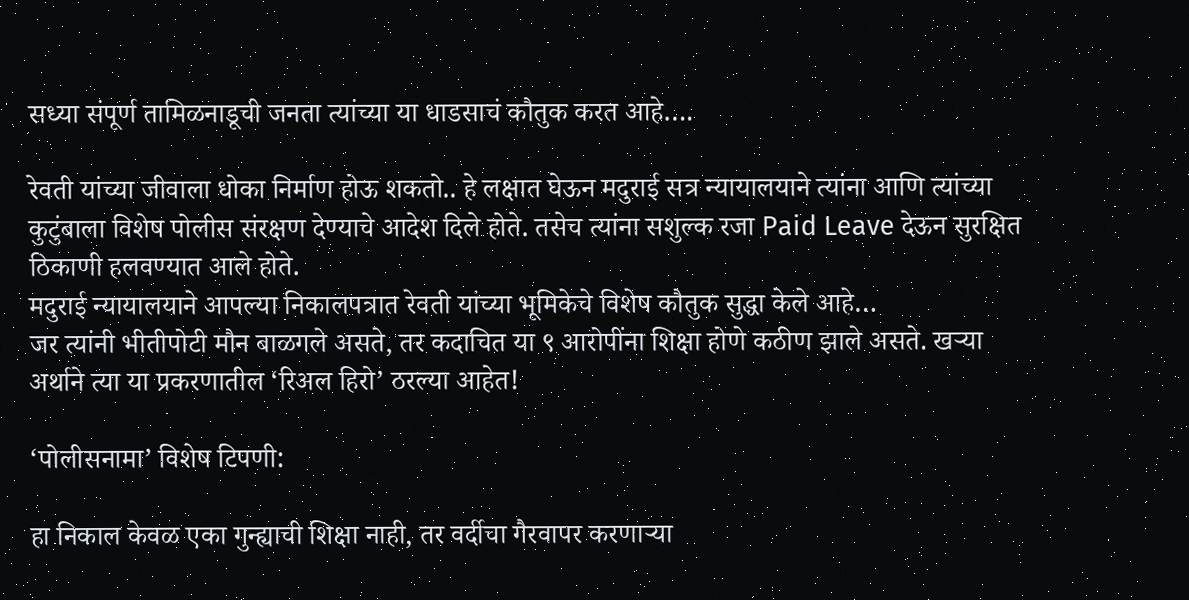सध्या संपूर्ण तामिळनाडूची जनता त्यांच्या या धाडसाचं कौतुक करत आहे….

रेवती यांच्या जीवाला धोका निर्माण होऊ शकतो.. हे लक्षात घेऊन मदुराई सत्र न्यायालयाने त्यांना आणि त्यांच्या कुटुंबाला विशेष पोलीस संरक्षण देण्याचे आदेश दिले होते. तसेच त्यांना सशुल्क रजा Paid Leave देऊन सुरक्षित ठिकाणी हलवण्यात आले होते.
मदुराई न्यायालयाने आपल्या निकालपत्रात रेवती यांच्या भूमिकेचे विशेष कौतुक सुद्धा केले आहे…
जर त्यांनी भीतीपोटी मौन बाळगले असते, तर कदाचित या ९ आरोपींना शिक्षा होणे कठीण झाले असते. खऱ्या अर्थाने त्या या प्रकरणातील ‘रिअल हिरो’ ठरल्या आहेत!

‘पोलीसनामा’ विशेष टिपणी:

हा निकाल केवळ एका गुन्ह्याची शिक्षा नाही, तर वर्दीचा गैरवापर करणाऱ्या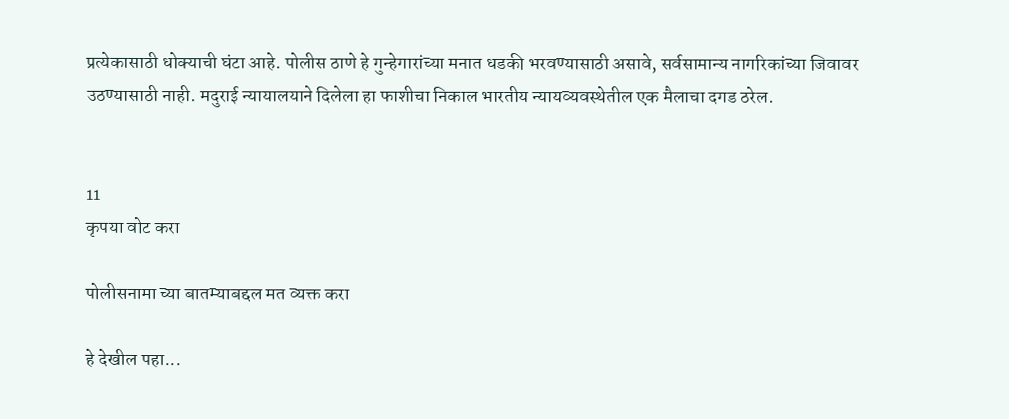प्रत्येकासाठी धोक्याची घंटा आहे. पोलीस ठाणे हे गुन्हेगारांच्या मनात धडकी भरवण्यासाठी असावे, सर्वसामान्य नागरिकांच्या जिवावर उठण्यासाठी नाही. मदुराई न्यायालयाने दिलेला हा फाशीचा निकाल भारतीय न्यायव्यवस्थेतील एक मैलाचा दगड ठरेल.


11
कृपया वोट करा

पोलीसनामा च्या बातम्याबद्दल मत व्यक्त करा

हे देखील पहा...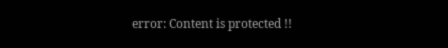error: Content is protected !!